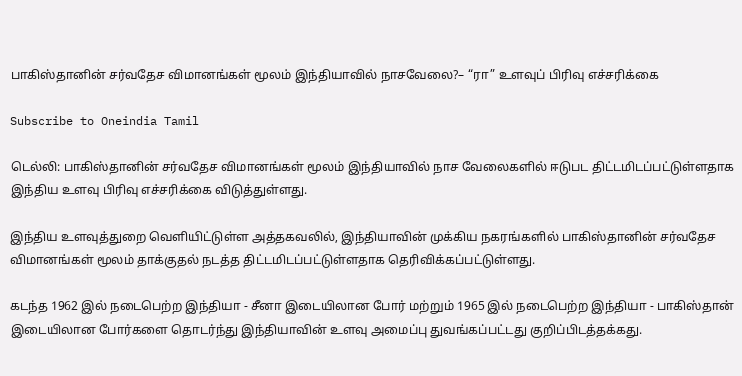பாகிஸ்தானின் சர்வதேச விமானங்கள் மூலம் இந்தியாவில் நாசவேலை?– “ரா” உளவுப் பிரிவு எச்சரிக்கை

Subscribe to Oneindia Tamil

டெல்லி: பாகிஸ்தானின் சர்வதேச விமானங்கள் மூலம் இந்தியாவில் நாச வேலைகளில் ஈடுபட திட்டமிடப்பட்டுள்ளதாக இந்திய உளவு பிரிவு எச்சரிக்கை விடுத்துள்ளது.

இந்திய உளவுத்துறை வெளியிட்டுள்ள அத்தகவலில், இந்தியாவின் முக்கிய நகரங்களில் பாகிஸ்தானின் சர்வதேச விமானங்கள் மூலம் தாக்குதல் நடத்த திட்டமிடப்பட்டுள்ளதாக தெரிவிக்கப்பட்டுள்ளது.

கடந்த 1962 இல் நடைபெற்ற இந்தியா - சீனா இடையிலான போர் மற்றும் 1965 இல் நடைபெற்ற இந்தியா - பாகிஸ்தான் இடையிலான போர்களை தொடர்ந்து இந்தியாவின் உளவு அமைப்பு துவங்கப்பட்டது குறிப்பிடத்தக்கது.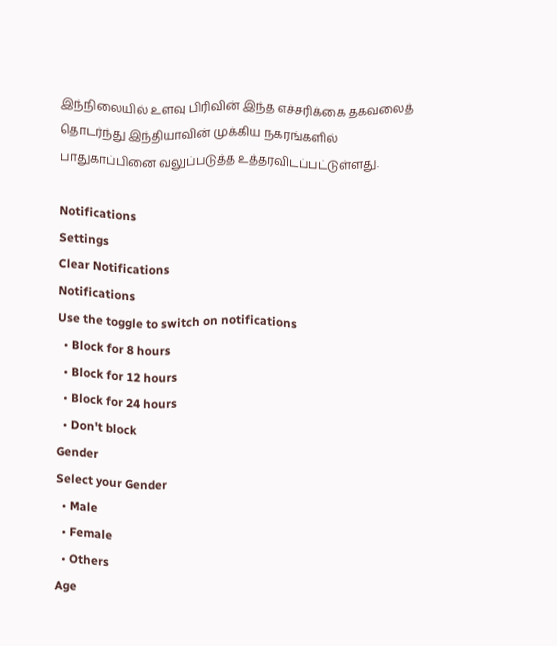இந்நிலையில் உளவு பிரிவின் இந்த எச்சரிக்கை தகவலைத் தொடர்ந்து இந்தியாவின் முக்கிய நகரங்களில் பாதுகாப்பினை வலுப்படுத்த உத்தரவிடப்பட்டுள்ளது.

Notifications
Settings
Clear Notifications
Notifications
Use the toggle to switch on notifications
  • Block for 8 hours
  • Block for 12 hours
  • Block for 24 hours
  • Don't block
Gender
Select your Gender
  • Male
  • Female
  • Others
Age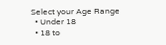Select your Age Range
  • Under 18
  • 18 to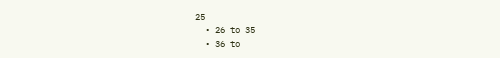25
  • 26 to 35
  • 36 to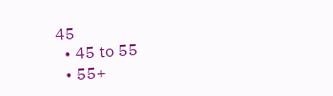45
  • 45 to 55
  • 55+